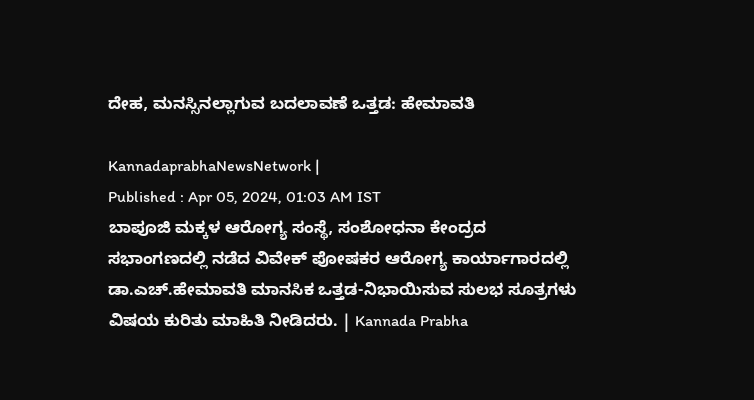ದೇಹ, ಮನಸ್ಸಿನಲ್ಲಾಗುವ ಬದಲಾವಣೆ ಒತ್ತಡ: ಹೇಮಾವತಿ

KannadaprabhaNewsNetwork |
Published : Apr 05, 2024, 01:03 AM IST
ಬಾಪೂಜಿ ಮಕ್ಕಳ ಆರೋಗ್ಯ ಸಂಸ್ಥೆ, ಸಂಶೋಧನಾ ಕೇಂದ್ರದ ಸಭಾಂಗಣದಲ್ಲಿ ನಡೆದ ವಿವೇಕ್ ಪೋಷಕರ ಆರೋಗ್ಯ ಕಾರ್ಯಾಗಾರದಲ್ಲಿ ಡಾ.ಎಚ್.ಹೇಮಾವತಿ ಮಾನಸಿಕ ಒತ್ತಡ-ನಿಭಾಯಿಸುವ ಸುಲಭ ಸೂತ್ರಗಳು ವಿಷಯ ಕುರಿತು ಮಾಹಿತಿ ನೀಡಿದರು. | Kannada Prabha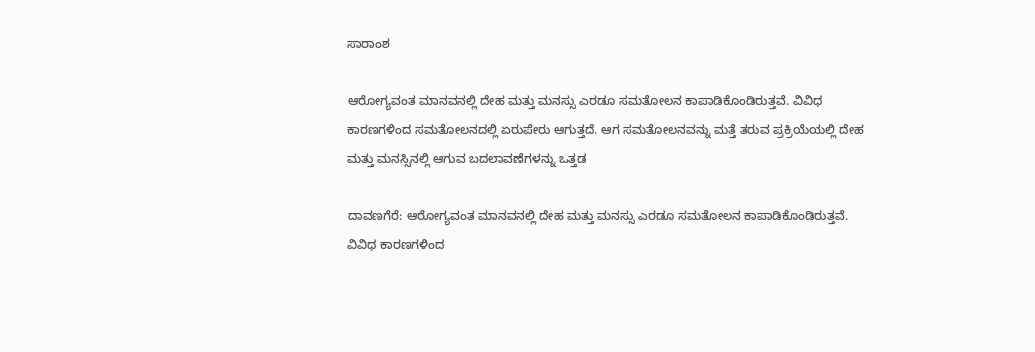ಸಾರಾಂಶ

ಆರೋಗ್ಯವಂತ ಮಾನವನಲ್ಲಿ ದೇಹ ಮತ್ತು ಮನಸ್ಸು ಎರಡೂ ಸಮತೋಲನ ಕಾಪಾಡಿಕೊಂಡಿರುತ್ತವೆ. ವಿವಿಧ ಕಾರಣಗಳಿಂದ ಸಮತೋಲನದಲ್ಲಿ ಏರುಪೇರು ಆಗುತ್ತದೆ. ಆಗ ಸಮತೋಲನವನ್ನು ಮತ್ತೆ ತರುವ ಪ್ರಕ್ರಿಯೆಯಲ್ಲಿ ದೇಹ ಮತ್ತು ಮನಸ್ಸಿನಲ್ಲಿ ಆಗುವ ಬದಲಾವಣೆಗಳನ್ನು ಒತ್ತಡ

ದಾವಣಗೆರೆ: ಆರೋಗ್ಯವಂತ ಮಾನವನಲ್ಲಿ ದೇಹ ಮತ್ತು ಮನಸ್ಸು ಎರಡೂ ಸಮತೋಲನ ಕಾಪಾಡಿಕೊಂಡಿರುತ್ತವೆ. ವಿವಿಧ ಕಾರಣಗಳಿಂದ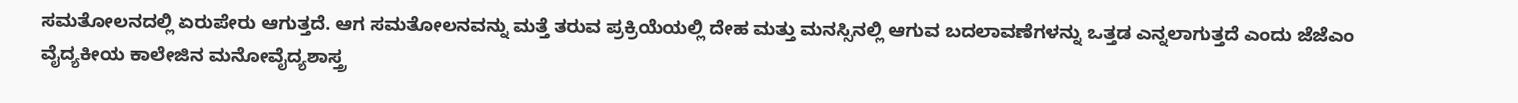ಸಮತೋಲನದಲ್ಲಿ ಏರುಪೇರು ಆಗುತ್ತದೆ. ಆಗ ಸಮತೋಲನವನ್ನು ಮತ್ತೆ ತರುವ ಪ್ರಕ್ರಿಯೆಯಲ್ಲಿ ದೇಹ ಮತ್ತು ಮನಸ್ಸಿನಲ್ಲಿ ಆಗುವ ಬದಲಾವಣೆಗಳನ್ನು ಒತ್ತಡ ಎನ್ನಲಾಗುತ್ತದೆ ಎಂದು ಜೆಜೆಎಂ ವೈದ್ಯಕೀಯ ಕಾಲೇಜಿನ ಮನೋವೈದ್ಯಶಾಸ್ತ್ರ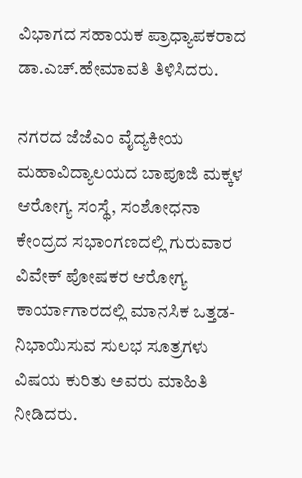ವಿಭಾಗದ ಸಹಾಯಕ ಪ್ರಾಧ್ಯಾಪಕರಾದ ಡಾ.ಎಚ್.ಹೇಮಾವತಿ ತಿಳಿಸಿದರು.

ನಗರದ ಜೆಜೆಎಂ ವೈದ್ಯಕೀಯ ಮಹಾವಿದ್ಯಾಲಯದ ಬಾಪೂಜಿ ಮಕ್ಕಳ ಆರೋಗ್ಯ ಸಂಸ್ಥೆ, ಸಂಶೋಧನಾ ಕೇಂದ್ರದ ಸಭಾಂಗಣದಲ್ಲಿ ಗುರುವಾರ ವಿವೇಕ್ ಪೋಷಕರ ಆರೋಗ್ಯ ಕಾರ್ಯಾಗಾರದಲ್ಲಿ ಮಾನಸಿಕ ಒತ್ತಡ-ನಿಭಾಯಿಸುವ ಸುಲಭ ಸೂತ್ರಗಳು ವಿಷಯ ಕುರಿತು ಅವರು ಮಾಹಿತಿ ನೀಡಿದರು.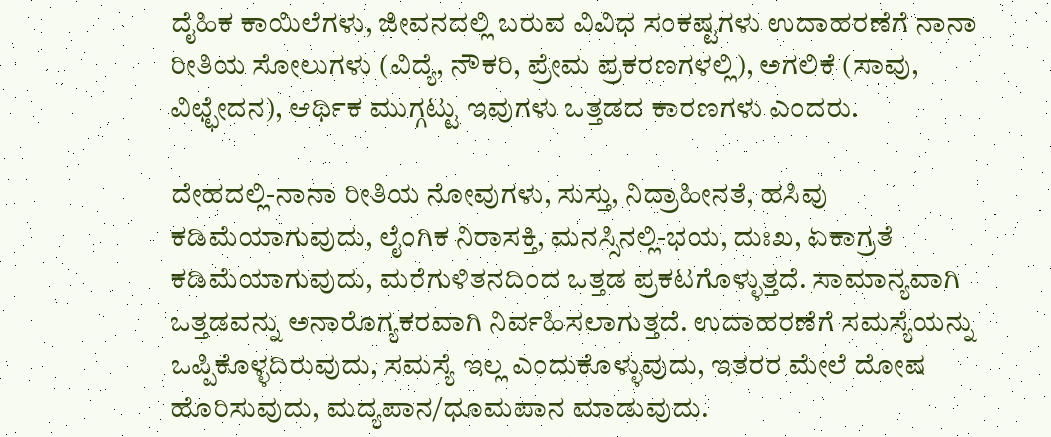ದೈಹಿಕ ಕಾಯಿಲೆಗಳು, ಜೀವನದಲ್ಲಿ ಬರುವ ವಿವಿಧ ಸಂಕಷ್ಟಗಳು ಉದಾಹರಣೆಗೆ ನಾನಾ ರೀತಿಯ ಸೋಲುಗಳು (ವಿದ್ಯೆ, ನೌಕರಿ, ಪ್ರೇಮ ಪ್ರಕರಣಗಳಲ್ಲಿ), ಅಗಲಿಕೆ (ಸಾವು, ವಿಛ್ಛೇದನ), ಆರ್ಥಿಕ ಮುಗ್ಗಟ್ಟು ಇವುಗಳು ಒತ್ತಡದ ಕಾರಣಗಳು ಎಂದರು.

ದೇಹದಲ್ಲಿ-ನಾನಾ ರೀತಿಯ ನೋವುಗಳು, ಸುಸ್ತು, ನಿದ್ರಾಹೀನತೆ, ಹಸಿವು ಕಡಿಮೆಯಾಗುವುದು, ಲೈಂಗಿಕ ನಿರಾಸಕ್ತಿ, ಮನಸ್ಸಿನಲ್ಲಿ-ಭಯ, ದುಃಖ, ಏಕಾಗ್ರತೆ ಕಡಿಮೆಯಾಗುವುದು, ಮರೆಗುಳಿತನದಿಂದ ಒತ್ತಡ ಪ್ರಕಟಗೊಳ್ಳುತ್ತದೆ. ಸಾಮಾನ್ಯವಾಗಿ ಒತ್ತಡವನ್ನು ಅನಾರೊಗ್ಯಕರವಾಗಿ ನಿರ್ವಹಿಸಲಾಗುತ್ತದೆ. ಉದಾಹರಣೆಗೆ ಸಮಸ್ಯೆಯನ್ನು ಒಪ್ಪಿಕೊಳ್ಳದಿರುವುದು, ಸಮಸ್ಯೆ ಇಲ್ಲ ಎಂದುಕೊಳ್ಳುವುದು, ಇತರರ ಮೇಲೆ ದೋಷ ಹೊರಿಸುವುದು, ಮದ್ಯಪಾನ/ಧೂಮಪಾನ ಮಾಡುವುದು.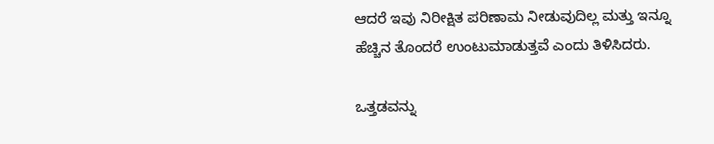ಆದರೆ ಇವು ನಿರೀಕ್ಷಿತ ಪರಿಣಾಮ ನೀಡುವುದಿಲ್ಲ ಮತ್ತು ಇನ್ನೂ ಹೆಚ್ಚಿನ ತೊಂದರೆ ಉಂಟುಮಾಡುತ್ತವೆ ಎಂದು ತಿಳಿಸಿದರು.

ಒತ್ತಡವನ್ನು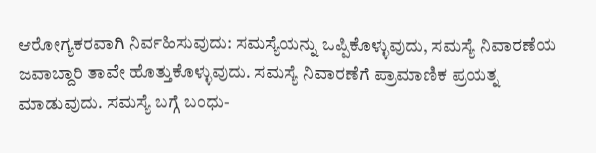ಆರೋಗ್ಯಕರವಾಗಿ ನಿರ್ವಹಿಸುವುದು: ಸಮಸ್ಯೆಯನ್ನು ಒಪ್ಪಿಕೊಳ್ಳುವುದು, ಸಮಸ್ಯೆ ನಿವಾರಣೆಯ ಜವಾಬ್ದಾರಿ ತಾವೇ ಹೊತ್ತುಕೊಳ್ಳುವುದು. ಸಮಸ್ಯೆ ನಿವಾರಣೆಗೆ ಪ್ರಾಮಾಣಿಕ ಪ್ರಯತ್ನ ಮಾಡುವುದು. ಸಮಸ್ಯೆ ಬಗ್ಗೆ ಬಂಧು-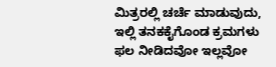ಮಿತ್ರರಲ್ಲಿ ಚರ್ಚೆ ಮಾಡುವುದು, ಇಲ್ಲಿ ತನಕಕೈಗೊಂಡ ಕ್ರಮಗಳು ಫಲ ನೀಡಿದವೋ ಇಲ್ಲವೋ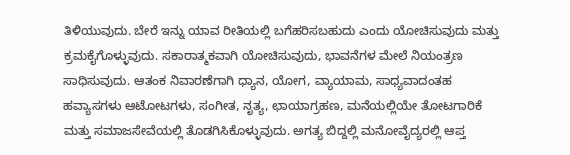ತಿಳಿಯುವುದು. ಬೇರೆ ಇನ್ನು ಯಾವ ರೀತಿಯಲ್ಲಿ ಬಗೆಹರಿಸಬಹುದು ಎಂದು ಯೋಚಿಸುವುದು ಮತ್ತು ಕ್ರಮಕೈಗೊಳ್ಳುವುದು. ಸಕಾರಾತ್ಮಕವಾಗಿ ಯೋಚಿಸುವುದು, ಭಾವನೆಗಳ ಮೇಲೆ ನಿಯಂತ್ರಣ ಸಾಧಿಸುವುದು. ಆತಂಕ ನಿವಾರಣೆಗಾಗಿ ಧ್ಯಾನ, ಯೋಗ, ವ್ಯಾಯಾಮ, ಸಾಧ್ಯವಾದಂತಹ ಹವ್ಯಾಸಗಳು ಆಟೋಟಗಳು, ಸಂಗೀತ, ನೃತ್ಯ, ಛಾಯಾಗ್ರಹಣ, ಮನೆಯಲ್ಲಿಯೇ ತೋಟಗಾರಿಕೆ ಮತ್ತು ಸಮಾಜಸೇವೆಯಲ್ಲಿ ತೊಡಗಿಸಿಕೊಳ್ಳುವುದು. ಅಗತ್ಯ ಬಿದ್ದಲ್ಲಿ ಮನೋವೈದ್ಯರಲ್ಲಿ ಆಪ್ತ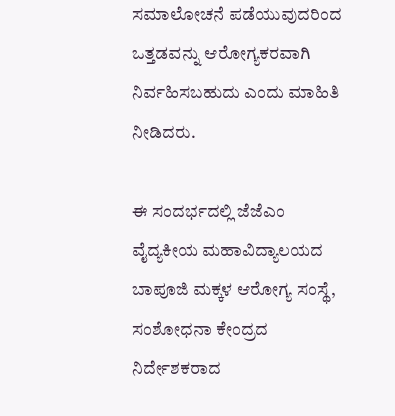ಸಮಾಲೋಚನೆ ಪಡೆಯುವುದರಿಂದ ಒತ್ತಡವನ್ನು ಆರೋಗ್ಯಕರವಾಗಿ ನಿರ್ವಹಿಸಬಹುದು ಎಂದು ಮಾಹಿತಿ ನೀಡಿದರು.

ಈ ಸಂದರ್ಭದಲ್ಲಿ ಜೆಜೆಎಂ ವೈದ್ಯಕೀಯ ಮಹಾವಿದ್ಯಾಲಯದ ಬಾಪೂಜಿ ಮಕ್ಕಳ ಆರೋಗ್ಯ ಸಂಸ್ಥೆ, ಸಂಶೋಧನಾ ಕೇಂದ್ರದ ನಿರ್ದೇಶಕರಾದ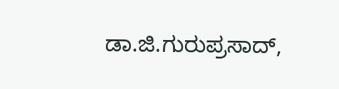ಡಾ.ಜಿ.ಗುರುಪ್ರಸಾದ್,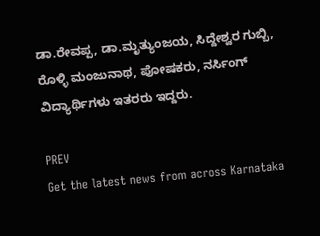ಡಾ.ರೇವಪ್ಪ, ಡಾ.ಮೃತ್ಯುಂಜಯ, ಸಿದ್ದೇಶ್ವರ ಗುಬ್ಬಿ, ರೊಳ್ಳಿ ಮಂಜುನಾಥ, ಪೋಷಕರು, ನರ್ಸಿಂಗ್ ವಿದ್ಯಾರ್ಥಿಗಳು ಇತರರು ಇದ್ದರು.

PREV
Get the latest news from across Karnataka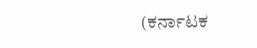(ಕರ್ನಾಟಕ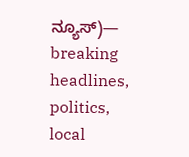ನ್ಯೂಸ್)— breaking headlines, politics, local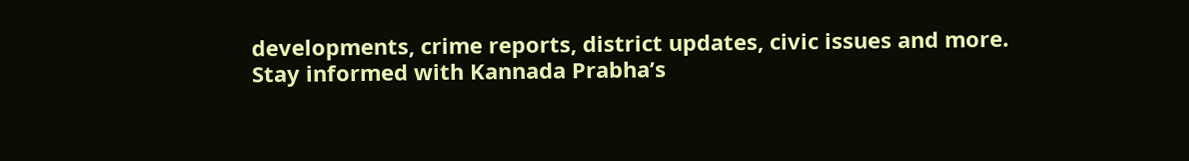developments, crime reports, district updates, civic issues and more. Stay informed with Kannada Prabha’s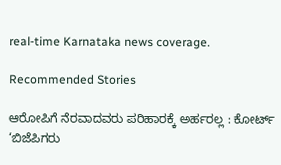real‑time Karnataka news coverage.

Recommended Stories

ಆರೋಪಿಗೆ ನೆರವಾದವರು ಪರಿಹಾರಕ್ಕೆ ಅರ್ಹರಲ್ಲ : ಕೋರ್ಟ್‌
‘ಬಿಜೆಪಿಗರು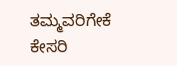ತಮ್ಮವರಿಗೇಕೆ ಕೇಸರಿ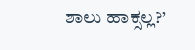ಶಾಲು ಹಾಕ್ಸಲ್ಲ?’